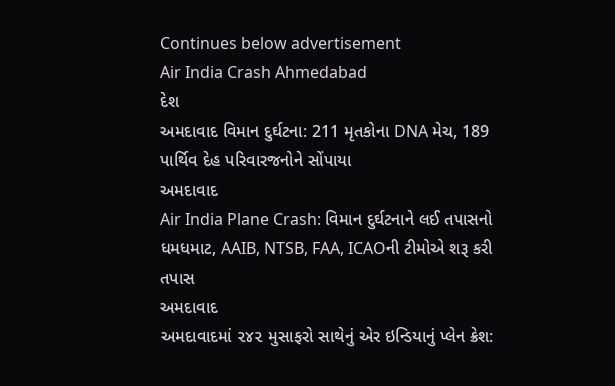Continues below advertisement
Air India Crash Ahmedabad
દેશ
અમદાવાદ વિમાન દુર્ઘટના: 211 મૃતકોના DNA મેચ, 189 પાર્થિવ દેહ પરિવારજનોને સોંપાયા
અમદાવાદ
Air India Plane Crash: વિમાન દુર્ઘટનાને લઈ તપાસનો ધમધમાટ, AAIB, NTSB, FAA, ICAOની ટીમોએ શરૂ કરી તપાસ
અમદાવાદ
અમદાવાદમાં ૨૪૨ મુસાફરો સાથેનું એર ઇન્ડિયાનું પ્લેન ક્રેશ: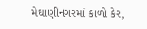મેઘાણીનગરમાં કાળો કેર,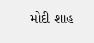મોદી શાહ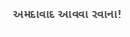અમદાવાદ આવવા રવાના!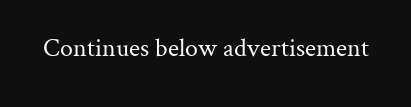Continues below advertisement